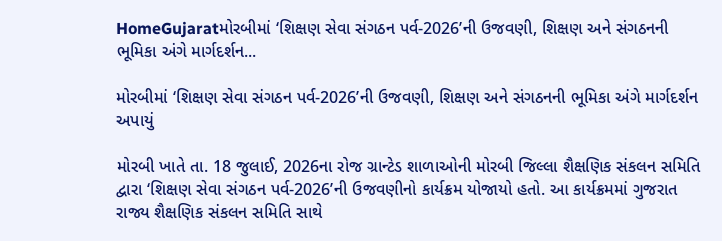HomeGujaratમોરબીમાં ‘શિક્ષણ સેવા સંગઠન પર્વ-2026’ની ઉજવણી, શિક્ષણ અને સંગઠનની ભૂમિકા અંગે માર્ગદર્શન...

મોરબીમાં ‘શિક્ષણ સેવા સંગઠન પર્વ-2026’ની ઉજવણી, શિક્ષણ અને સંગઠનની ભૂમિકા અંગે માર્ગદર્શન અપાયું

મોરબી ખાતે તા. 18 જુલાઈ, 2026ના રોજ ગ્રાન્ટેડ શાળાઓની મોરબી જિલ્લા શૈક્ષણિક સંકલન સમિતિ દ્વારા ‘શિક્ષણ સેવા સંગઠન પર્વ-2026’ની ઉજવણીનો કાર્યક્રમ યોજાયો હતો. આ કાર્યક્રમમાં ગુજરાત રાજ્ય શૈક્ષણિક સંકલન સમિતિ સાથે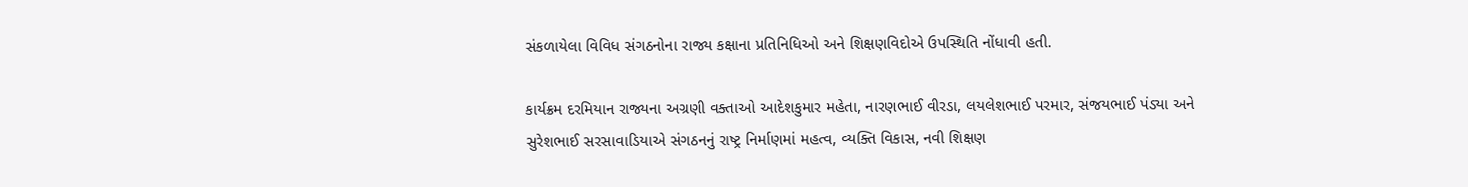સંકળાયેલા વિવિધ સંગઠનોના રાજ્ય કક્ષાના પ્રતિનિધિઓ અને શિક્ષણવિદોએ ઉપસ્થિતિ નોંધાવી હતી.

કાર્યક્રમ દરમિયાન રાજ્યના અગ્રણી વક્તાઓ આદેશકુમાર મહેતા, નારણભાઈ વીરડા, લયલેશભાઈ પરમાર, સંજયભાઈ પંડ્યા અને સુરેશભાઈ સરસાવાડિયાએ સંગઠનનું રાષ્ટ્ર નિર્માણમાં મહત્વ, વ્યક્તિ વિકાસ, નવી શિક્ષણ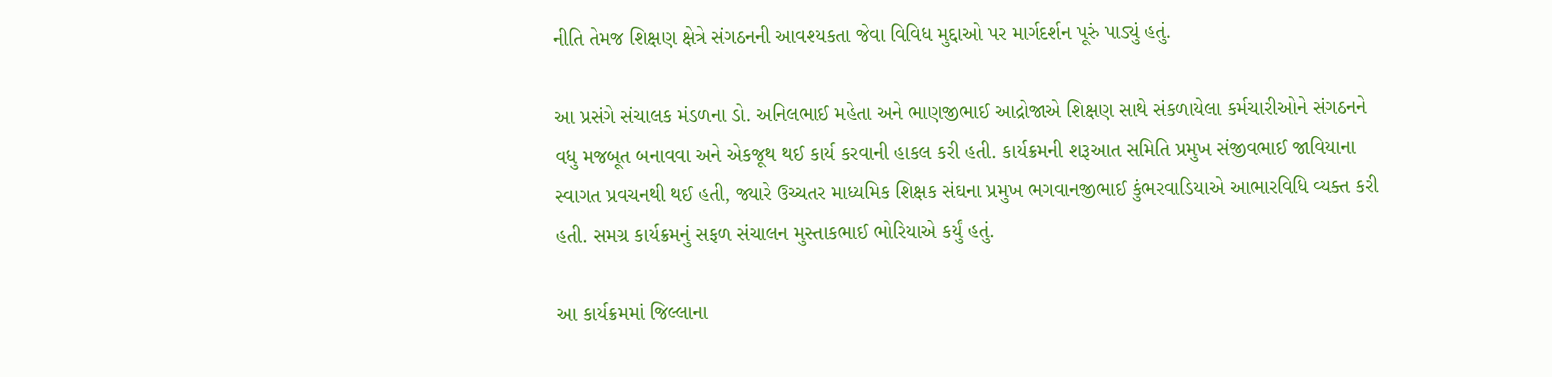નીતિ તેમજ શિક્ષણ ક્ષેત્રે સંગઠનની આવશ્યકતા જેવા વિવિધ મુદ્દાઓ પર માર્ગદર્શન પૂરું પાડ્યું હતું.

આ પ્રસંગે સંચાલક મંડળના ડો. અનિલભાઈ મહેતા અને ભાણજીભાઈ આદ્રોજાએ શિક્ષણ સાથે સંકળાયેલા કર્મચારીઓને સંગઠનને વધુ મજબૂત બનાવવા અને એકજૂથ થઈ કાર્ય કરવાની હાકલ કરી હતી. કાર્યક્રમની શરૂઆત સમિતિ પ્રમુખ સંજીવભાઈ જાવિયાના સ્વાગત પ્રવચનથી થઈ હતી, જ્યારે ઉચ્ચતર માધ્યમિક શિક્ષક સંઘના પ્રમુખ ભગવાનજીભાઈ કુંભરવાડિયાએ આભારવિધિ વ્યક્ત કરી હતી. સમગ્ર કાર્યક્રમનું સફળ સંચાલન મુસ્તાકભાઈ ભોરિયાએ કર્યું હતું.

આ કાર્યક્રમમાં જિલ્લાના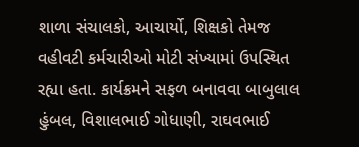શાળા સંચાલકો, આચાર્યો, શિક્ષકો તેમજ વહીવટી કર્મચારીઓ મોટી સંખ્યામાં ઉપસ્થિત રહ્યા હતા. કાર્યક્રમને સફળ બનાવવા બાબુલાલ હુંબલ, વિશાલભાઈ ગોધાણી, રાઘવભાઈ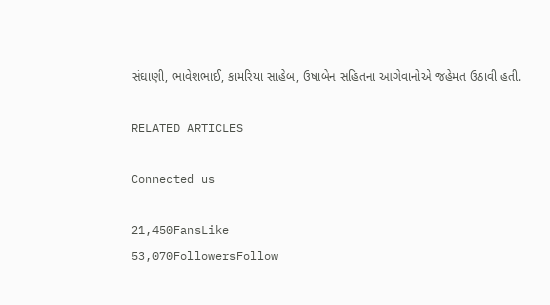સંઘાણી, ભાવેશભાઈ, કામરિયા સાહેબ, ઉષાબેન સહિતના આગેવાનોએ જહેમત ઉઠાવી હતી.

RELATED ARTICLES

Connected us

21,450FansLike
53,070FollowersFollow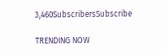3,460SubscribersSubscribe

TRENDING NOW